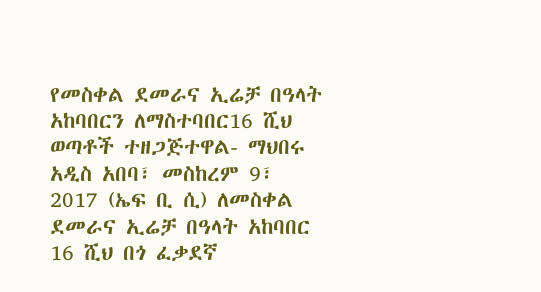የመስቀል ደመራና ኢሬቻ በዓላት አከባበርን ለማስተባበር16 ሺህ ወጣቶች ተዘጋጅተዋል- ማህበሩ
አዲስ አበባ፣ መስከረም 9፣ 2017 (ኤፍ ቢ ሲ) ለመስቀል ደመራና ኢሬቻ በዓላት አከባበር 16 ሺህ በጎ ፈቃደኛ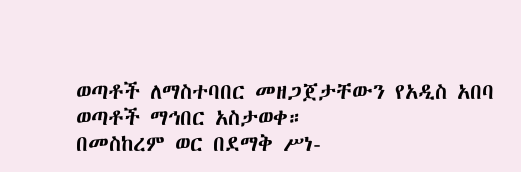ወጣቶች ለማስተባበር መዘጋጀታቸውን የአዲስ አበባ ወጣቶች ማኅበር አስታወቀ።
በመስከረም ወር በደማቅ ሥነ-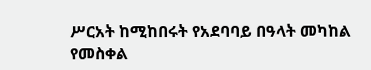ሥርአት ከሚከበሩት የአደባባይ በዓላት መካከል የመስቀል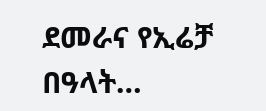ደመራና የኢሬቻ በዓላት…